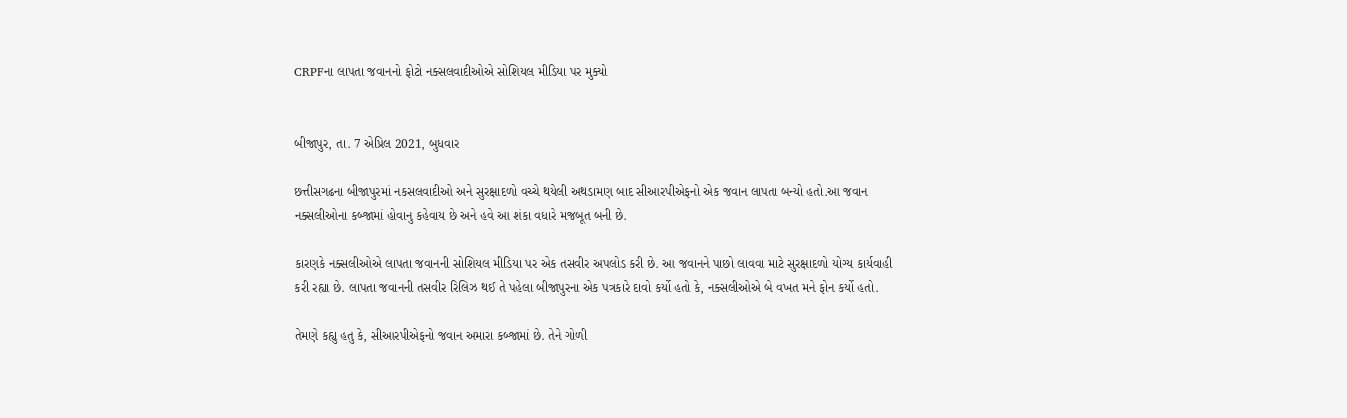CRPFના લાપતા જવાનનો ફોટો નક્સલવાદીઓએ સોશિયલ મીડિયા પર મુક્યો


બીજાપુર, તા. 7 એપ્રિલ 2021, બુધવાર

છત્તીસગઢના બીજાપુરમાં નકસલવાદીઓ અને સુરક્ષાદળો વચ્ચે થયેલી અથડામણ બાદ સીઆરપીએફનો એક જવાન લાપતા બન્યો હતો.આ જવાન નક્સલીઓના કબ્જામાં હોવાનુ કહેવાય છે અને હવે આ શંકા વધારે મજબૂત બની છે.

કારણકે નક્સલીઓએ લાપતા જવાનની સોશિયલ મીડિયા પર એક તસવીર અપલોડ કરી છે. આ જવાનને પાછો લાવવા માટે સુરક્ષાદળો યોગ્ય કાર્યવાહી કરી રહ્યા છે. લાપતા જવાનની તસવીર રિલિઝ થઈ તે પહેલા બીજાપુરના એક પત્રકારે દાવો કર્યો હતો કે, નક્સલીઓએ બે વખત મને ફોન કર્યો હતો.

તેમણે કહ્યુ હતુ કે, સીઆરપીએફનો જવાન અમારા કબ્જામાં છે. તેને ગોળી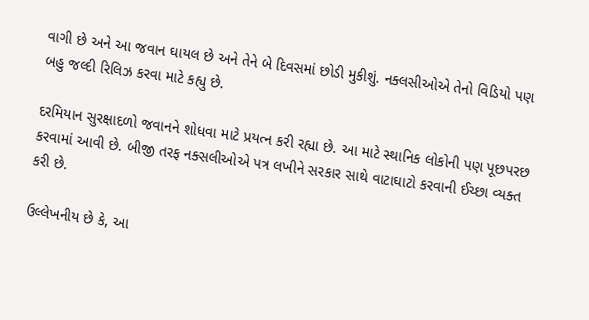વાગી છે અને આ જવાન ઘાયલ છે અને તેને બે દિવસમાં છોડી મુકીશું. નક્લસીઓએ તેનો વિડિયો પણ બહુ જલ્દી રિલિઝ કરવા માટે કહ્યુ છે.

દરમિયાન સુરક્ષાદળો જવાનને શોધવા માટે પ્રયત્ન કરી રહ્યા છે. આ માટે સ્થાનિક લોકોની પણ પૂછપરછ કરવામાં આવી છે. બીજી તરફ નક્સલીઓએ પત્ર લખીને સરકાર સાથે વાટાઘાટો કરવાની ઈચ્છા વ્યક્ત કરી છે.

ઉલ્લેખનીય છે કે, આ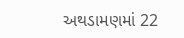અથડામણમાં 22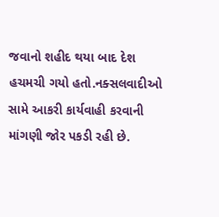જવાનો શહીદ થયા બાદ દેશ હચમચી ગયો હતો.નક્સલવાદીઓ સામે આકરી કાર્યવાહી કરવાની માંગણી જોર પકડી રહી છે.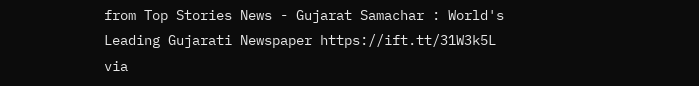from Top Stories News - Gujarat Samachar : World's Leading Gujarati Newspaper https://ift.tt/31W3k5L
via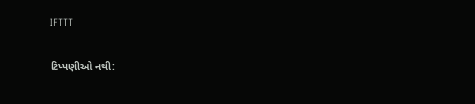IFTTT

ટિપ્પણીઓ નથી: